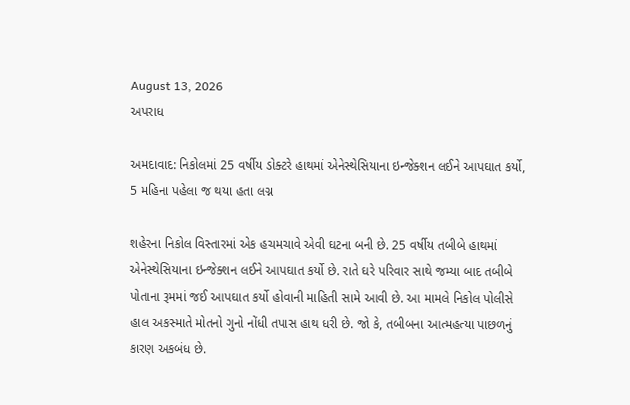August 13, 2026
અપરાધ

અમદાવાદ: નિકોલમાં 25 વર્ષીય ડોક્ટરે હાથમાં એનેસ્થેસિયાના ઇન્જેક્શન લઈને આપઘાત કર્યો, 5 મહિના પહેલા જ થયા હતા લગ્ન

શહેરના નિકોલ વિસ્તારમાં એક હચમચાવે એવી ઘટના બની છે. 25 વર્ષીય તબીબે હાથમાં એનેસ્થેસિયાના ઇન્જેક્શન લઈને આપઘાત કર્યો છે. રાતે ઘરે પરિવાર સાથે જમ્યા બાદ તબીબે પોતાના રૂમમાં જઈ આપઘાત કર્યો હોવાની માહિતી સામે આવી છે. આ મામલે નિકોલ પોલીસે હાલ અકસ્માતે મોતનો ગુનો નોંધી તપાસ હાથ ધરી છે. જો કે, તબીબના આત્મહત્યા પાછળનું કારણ અકબંધ છે.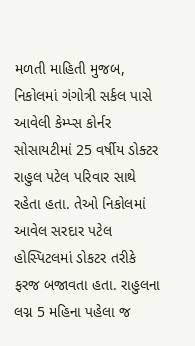મળતી માહિતી મુજબ, નિકોલમાં ગંગોત્રી સર્કલ પાસે આવેલી કેમ્પ્સ કોર્નર સોસાયટીમાં 25 વર્ષીય ડોક્ટર રાહુલ પટેલ પરિવાર સાથે રહેતા હતા. તેઓ નિકોલમાં આવેલ સરદાર પટેલ હોસ્પિટલમાં ડોકટર તરીકે ફરજ બજાવતા હતા. રાહુલના લગ્ન 5 મહિના પહેલા જ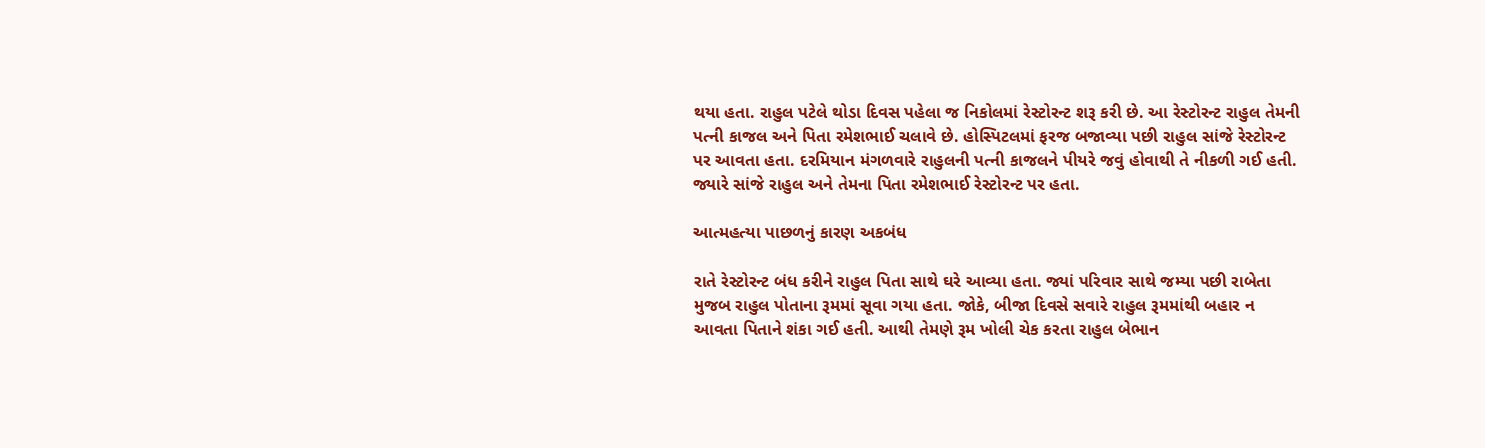થયા હતા. રાહુલ પટેલે થોડા દિવસ પહેલા જ નિકોલમાં રેસ્ટોરન્ટ શરૂ કરી છે. આ રેસ્ટોરન્ટ રાહુલ તેમની પત્ની કાજલ અને પિતા રમેશભાઈ ચલાવે છે. હોસ્પિટલમાં ફરજ બજાવ્યા પછી રાહુલ સાંજે રેસ્ટોરન્ટ પર આવતા હતા. દરમિયાન મંગળવારે રાહુલની પત્ની કાજલને પીયરે જવું હોવાથી તે નીકળી ગઈ હતી. જ્યારે સાંજે રાહુલ અને તેમના પિતા રમેશભાઈ રેસ્ટોરન્ટ પર હતા.

આત્મહત્યા પાછળનું કારણ અકબંધ

રાતે રેસ્ટોરન્ટ બંધ કરીને રાહુલ પિતા સાથે ઘરે આવ્યા હતા. જ્યાં પરિવાર સાથે જમ્યા પછી રાબેતા મુજબ રાહુલ પોતાના રૂમમાં સૂવા ગયા હતા. જોકે, બીજા દિવસે સવારે રાહુલ રૂમમાંથી બહાર ન આવતા પિતાને શંકા ગઈ હતી. આથી તેમણે રૂમ ખોલી ચેક કરતા રાહુલ બેભાન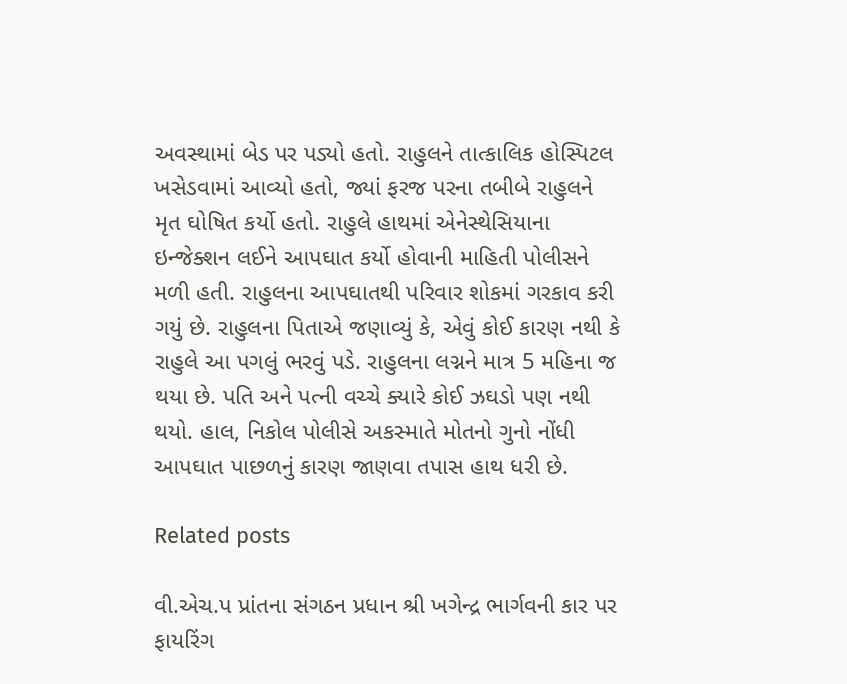અવસ્થામાં બેડ પર પડ્યો હતો. રાહુલને તાત્કાલિક હોસ્પિટલ ખસેડવામાં આવ્યો હતો, જ્યાં ફરજ પરના તબીબે રાહુલને મૃત ઘોષિત કર્યો હતો. રાહુલે હાથમાં એનેસ્થેસિયાના ઇન્જેક્શન લઈને આપઘાત કર્યો હોવાની માહિતી પોલીસને મળી હતી. રાહુલના આપઘાતથી પરિવાર શોકમાં ગરકાવ કરી ગયું છે. રાહુલના પિતાએ જણાવ્યું કે, એવું કોઈ કારણ નથી કે રાહુલે આ પગલું ભરવું પડે. રાહુલના લગ્નને માત્ર 5 મહિના જ થયા છે. પતિ અને પત્ની વચ્ચે ક્યારે કોઈ ઝઘડો પણ નથી થયો. હાલ, નિકોલ પોલીસે અકસ્માતે મોતનો ગુનો નોંધી આપઘાત પાછળનું કારણ જાણવા તપાસ હાથ ધરી છે.

Related posts

વી.એચ.પ પ્રાંતના સંગઠન પ્રધાન શ્રી ખગેન્દ્ર ભાર્ગવની કાર પર ફાયરિંગ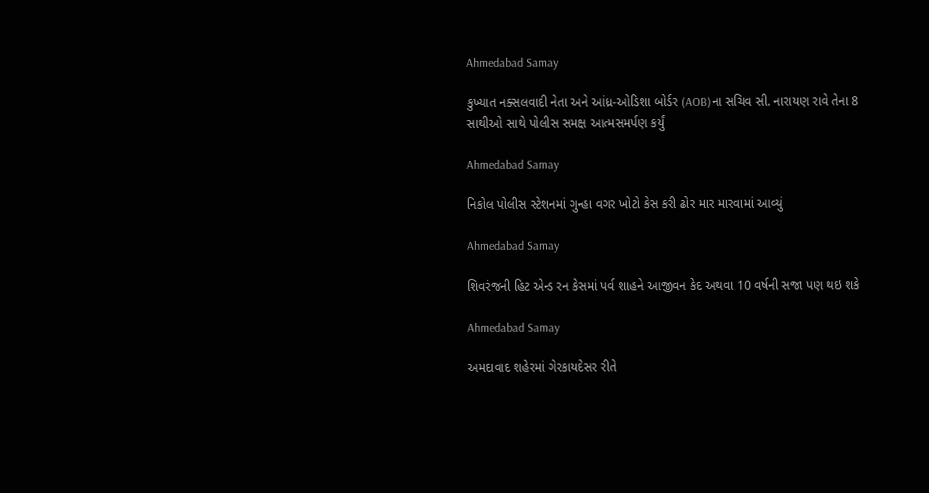Ahmedabad Samay

કુખ્યાત નક્સલવાદી નેતા અને આંધ્ર-ઓડિશા બોર્ડર (AOB)ના સચિવ સી. નારાયણ રાવે તેના 8 સાથીઓ સાથે પોલીસ સમક્ષ આત્મસમર્પણ કર્યું

Ahmedabad Samay

નિકોલ પોલીસ સ્ટેશનમાં ગુન્હા વગર ખોટો કેસ કરી ઢોર માર મારવામાં આવ્યું

Ahmedabad Samay

શિવરંજની હિટ એન્ડ રન કેસમાં પર્વ શાહને આજીવન કેદ અથવા 10 વર્ષની સજા પણ થઇ શકે

Ahmedabad Samay

અમદાવાદ શહેરમાં ગેરકાયદેસર રીતે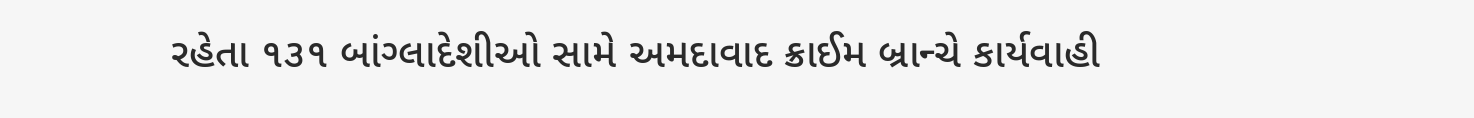રહેતા ૧૩૧ બાંગ્‍લાદેશીઓ સામે અમદાવાદ ક્રાઈમ બ્રાન્‍ચે કાર્યવાહી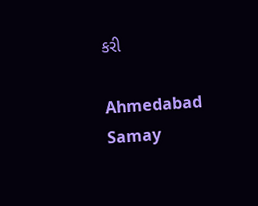કરી

Ahmedabad Samay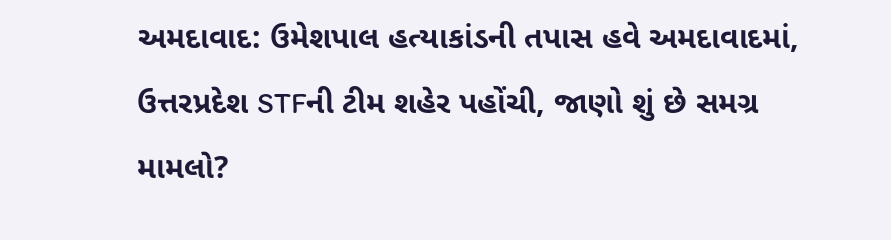અમદાવાદ: ઉમેશપાલ હત્યાકાંડની તપાસ હવે અમદાવાદમાં, ઉત્તરપ્રદેશ STFની ટીમ શહેર પહોંચી, જાણો શું છે સમગ્ર મામલો?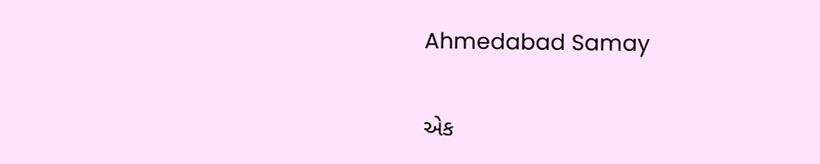Ahmedabad Samay

એક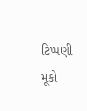ટિપ્પણી મૂકો